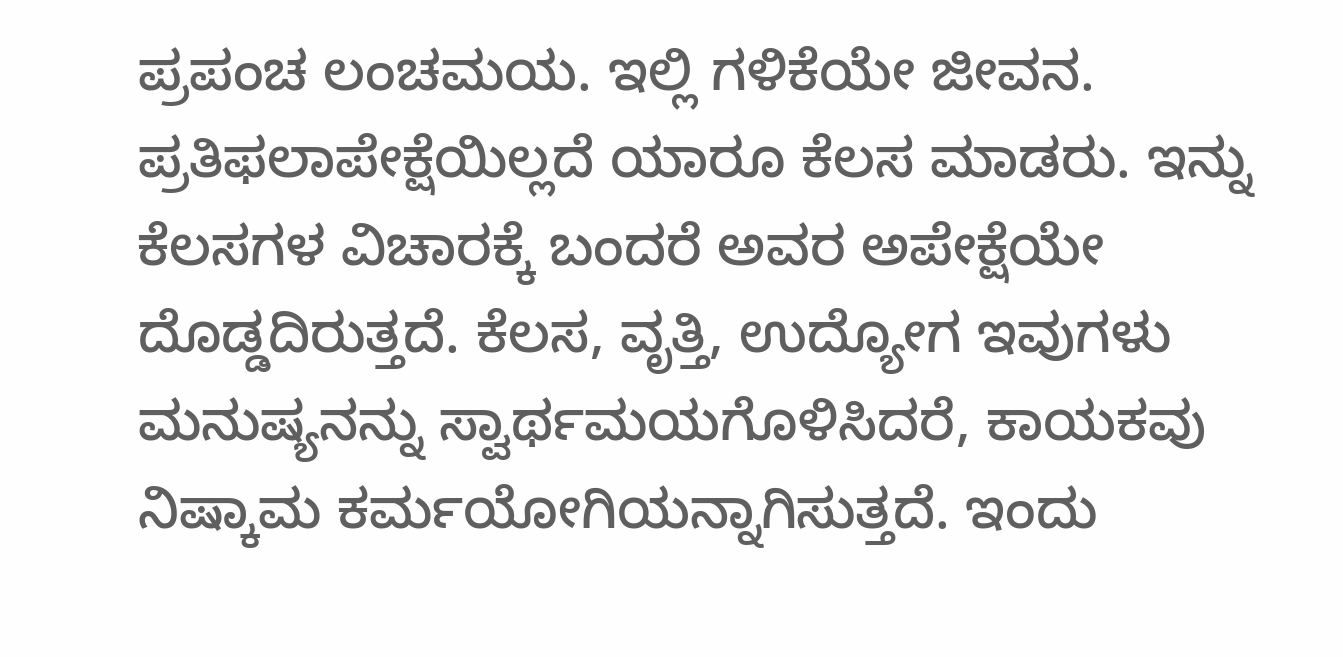ಪ್ರಪಂಚ ಲಂಚಮಯ. ಇಲ್ಲಿ ಗಳಿಕೆಯೇ ಜೀವನ. ಪ್ರತಿಫಲಾಪೇಕ್ಷೆಯಿಲ್ಲದೆ ಯಾರೂ ಕೆಲಸ ಮಾಡರು. ಇನ್ನು ಕೆಲಸಗಳ ವಿಚಾರಕ್ಕೆ ಬಂದರೆ ಅವರ ಅಪೇಕ್ಷೆಯೇ ದೊಡ್ಡದಿರುತ್ತದೆ. ಕೆಲಸ, ವೃತ್ತಿ, ಉದ್ಯೋಗ ಇವುಗಳು ಮನುಷ್ಯನನ್ನು ಸ್ವಾರ್ಥಮಯಗೊಳಿಸಿದರೆ, ಕಾಯಕವು ನಿಷ್ಕಾಮ ಕರ್ಮಯೋಗಿಯನ್ನಾಗಿಸುತ್ತದೆ. ಇಂದು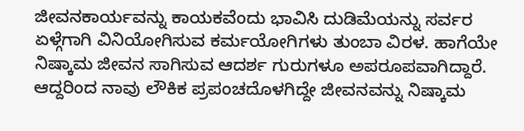ಜೀವನಕಾರ್ಯವನ್ನು ಕಾಯಕವೆಂದು ಭಾವಿಸಿ ದುಡಿಮೆಯನ್ನು ಸರ್ವರ ಏಳ್ಗೆಗಾಗಿ ವಿನಿಯೋಗಿಸುವ ಕರ್ಮಯೋಗಿಗಳು ತುಂಬಾ ವಿರಳ. ಹಾಗೆಯೇ ನಿಷ್ಕಾಮ ಜೀವನ ಸಾಗಿಸುವ ಆದರ್ಶ ಗುರುಗಳೂ ಅಪರೂಪವಾಗಿದ್ದಾರೆ. ಆದ್ದರಿಂದ ನಾವು ಲೌಕಿಕ ಪ್ರಪಂಚದೊಳಗಿದ್ದೇ ಜೀವನವನ್ನು ನಿಷ್ಕಾಮ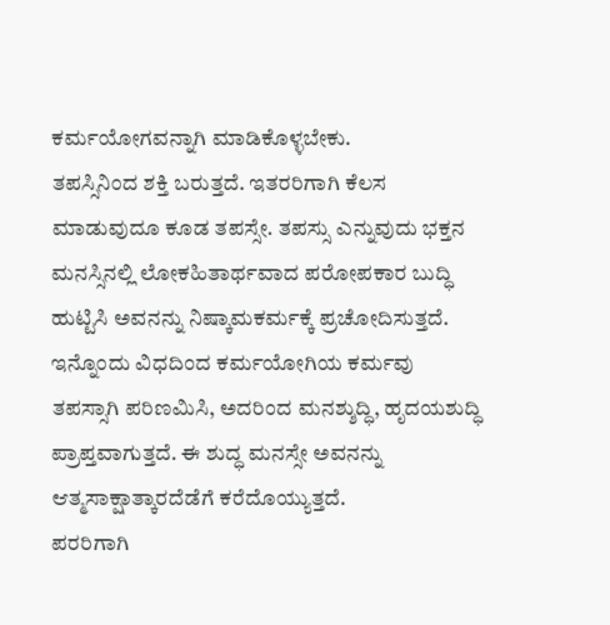ಕರ್ಮಯೋಗವನ್ನಾಗಿ ಮಾಡಿಕೊಳ್ಳಬೇಕು.
ತಪಸ್ಸಿನಿಂದ ಶಕ್ತಿ ಬರುತ್ತದೆ. ಇತರರಿಗಾಗಿ ಕೆಲಸ ಮಾಡುವುದೂ ಕೂಡ ತಪಸ್ಸೇ. ತಪಸ್ಸು ಎನ್ನುವುದು ಭಕ್ತನ ಮನಸ್ಸಿನಲ್ಲಿ ಲೋಕಹಿತಾರ್ಥವಾದ ಪರೋಪಕಾರ ಬುದ್ಧಿ ಹುಟ್ಟಿಸಿ ಅವನನ್ನು ನಿಷ್ಕಾಮಕರ್ಮಕ್ಕೆ ಪ್ರಚೋದಿಸುತ್ತದೆ. ಇನ್ನೊಂದು ವಿಧದಿಂದ ಕರ್ಮಯೋಗಿಯ ಕರ್ಮವು ತಪಸ್ಸಾಗಿ ಪರಿಣಮಿಸಿ, ಅದರಿಂದ ಮನಶ್ಶುದ್ಧಿ, ಹೃದಯಶುದ್ಧಿ ಪ್ರಾಪ್ತವಾಗುತ್ತದೆ. ಈ ಶುದ್ಧ ಮನಸ್ಸೇ ಅವನನ್ನು ಆತ್ಮಸಾಕ್ಷಾತ್ಕಾರದೆಡೆಗೆ ಕರೆದೊಯ್ಯುತ್ತದೆ.
ಪರರಿಗಾಗಿ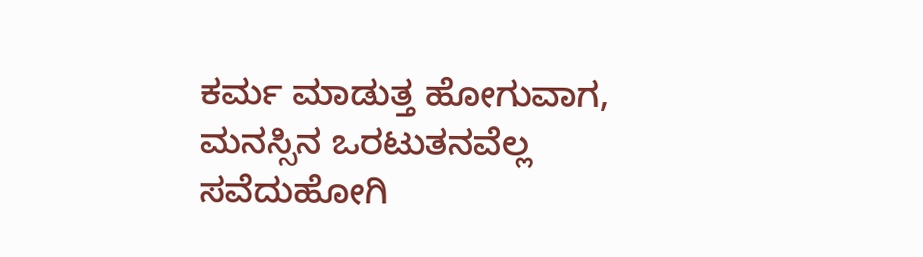ಕರ್ಮ ಮಾಡುತ್ತ ಹೋಗುವಾಗ, ಮನಸ್ಸಿನ ಒರಟುತನವೆಲ್ಲ ಸವೆದುಹೋಗಿ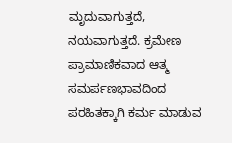ಮೃದುವಾಗುತ್ತದೆ, ನಯವಾಗುತ್ತದೆ. ಕ್ರಮೇಣ ಪ್ರಾಮಾಣಿಕವಾದ ಆತ್ಮ ಸಮರ್ಪಣಭಾವದಿಂದ ಪರಹಿತಕ್ಕಾಗಿ ಕರ್ಮ ಮಾಡುವ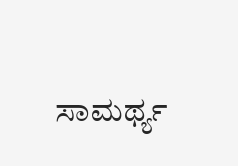ಸಾಮರ್ಥ್ಯ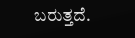ಬರುತ್ತದೆ.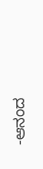-ಆನಂದ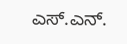ಎಸ್.ಎನ್.